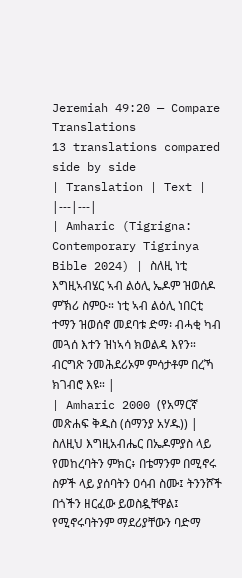Jeremiah 49:20 — Compare Translations
13 translations compared side by side
| Translation | Text |
|---|---|
| Amharic (Tigrigna: Contemporary Tigrinya Bible 2024) | ስለዚ ነቲ እግዚኣብሄር ኣብ ልዕሊ ኤዶም ዝወሰዶ ምኽሪ ስምዑ። ነቲ ኣብ ልዕሊ ነበርቲ ተማን ዝወሰኖ መደባቱ ድማ፡ ብሓቂ ካብ መጓሰ እተን ዝነኣሳ ክወልዳ እየን። ብርግጽ ንመሕደሪኦም ምሳታቶም በረኻ ክገብሮ እዩ። |
| Amharic 2000 (የአማርኛ መጽሐፍ ቅዱስ (ሰማንያ አሃዱ)) | ስለዚህ እግዚአብሔር በኤዶምያስ ላይ የመከረባትን ምክር፥ በቴማንም በሚኖሩ ስዎች ላይ ያሰባትን ዐሳብ ስሙ፤ ትንንሾች በጎችን ዘርፈው ይወስዷቸዋል፤ የሚኖሩባትንም ማደሪያቸውን ባድማ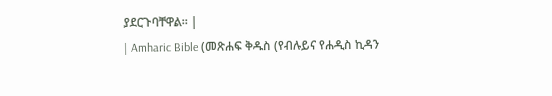ያደርጉባቸዋል። |
| Amharic Bible (መጽሐፍ ቅዱስ (የብሉይና የሐዲስ ኪዳን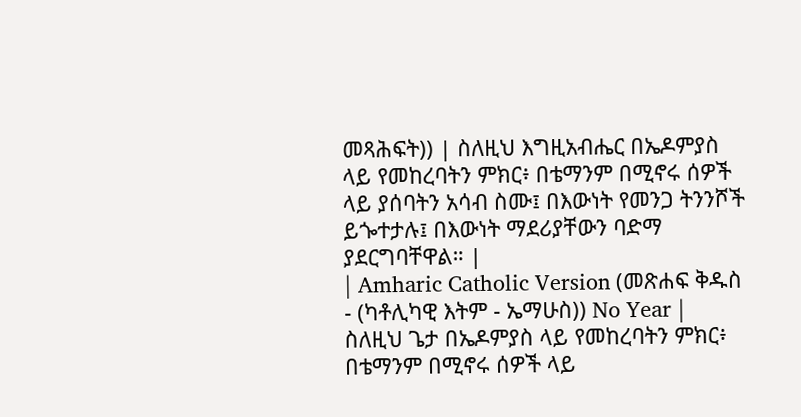መጻሕፍት)) | ስለዚህ እግዚአብሔር በኤዶምያስ ላይ የመከረባትን ምክር፥ በቴማንም በሚኖሩ ሰዎች ላይ ያሰባትን አሳብ ስሙ፤ በእውነት የመንጋ ትንንሾች ይጐተታሉ፤ በእውነት ማደሪያቸውን ባድማ ያደርግባቸዋል። |
| Amharic Catholic Version (መጽሐፍ ቅዱስ - (ካቶሊካዊ እትም - ኤማሁስ)) No Year | ስለዚህ ጌታ በኤዶምያስ ላይ የመከረባትን ምክር፥ በቴማንም በሚኖሩ ሰዎች ላይ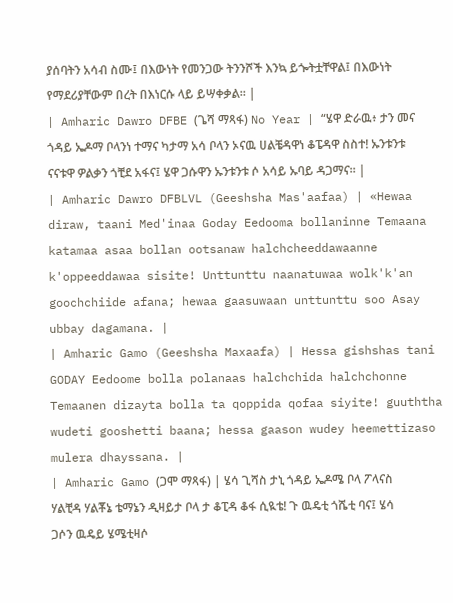ያሰባትን አሳብ ስሙ፤ በእውነት የመንጋው ትንንሾች እንኳ ይጐትቷቸዋል፤ በእውነት የማደሪያቸውም በረት በእነርሱ ላይ ይሣቀቃል። |
| Amharic Dawro DFBE (ጌሻ ማጻፋ) No Year | “ሄዋ ድራዉ፥ ታን መና ጎዳይ ኤዶማ ቦላንነ ተማና ካታማ አሳ ቦላን ኦናዉ ሀልቼዳዋነ ቆፔዳዋ ስስተ! ኡንቱንቱ ናናቱዋ ዎልቃን ጎቺደ አፋና፤ ሄዋ ጋሱዋን ኡንቱንቱ ሶ አሳይ ኡባይ ዳጋማና። |
| Amharic Dawro DFBLVL (Geeshsha Mas'aafaa) | «Hewaa diraw, taani Med'inaa Goday Eedooma bollaninne Temaana katamaa asaa bollan ootsanaw halchcheeddawaanne k'oppeeddawaa sisite! Unttunttu naanatuwaa wolk'k'an goochchiide afana; hewaa gaasuwaan unttunttu soo Asay ubbay dagamana. |
| Amharic Gamo (Geeshsha Maxaafa) | Hessa gishshas tani GODAY Eedoome bolla polanaas halchchida halchchonne Temaanen dizayta bolla ta qoppida qofaa siyite! guuththa wudeti gooshetti baana; hessa gaason wudey heemettizaso mulera dhayssana. |
| Amharic Gamo (ጋሞ ማጻፋ) | ሄሳ ጊሻስ ታኒ ጎዳይ ኤዶሜ ቦላ ፖላናስ ሃልቺዳ ሃልቾኔ ቴማኔን ዲዛይታ ቦላ ታ ቆፒዳ ቆፋ ሲዪቴ! ጉ ዉዴቲ ጎሼቲ ባና፤ ሄሳ ጋሶን ዉዴይ ሄሜቲዛሶ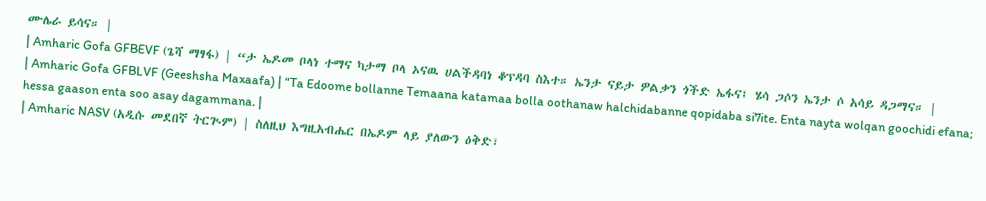ሙሌራ ይሳና። |
| Amharic Gofa GFBEVF (ጌሻ ማፃፋ) | “ታ ኤዶመ ቦላነ ተማና ካታማ ቦላ ኦናዉ ሀልችዳባነ ቆፕዳባ ስእተ። ኤንታ ናይታ ዎልቃን ጎችድ ኤፋና፤ ሄሳ ጋሶን ኤንታ ሶ አሳይ ዳጋማና። |
| Amharic Gofa GFBLVF (Geeshsha Maxaafa) | “Ta Edoome bollanne Temaana katamaa bolla oothanaw halchidabanne qopidaba si7ite. Enta nayta wolqan goochidi efana; hessa gaason enta soo asay dagammana. |
| Amharic NASV (አዲሱ መደበኛ ትርጒም) | ስለዚህ እግዚአብሔር በኤዶም ላይ ያለውን ዕቅድ፣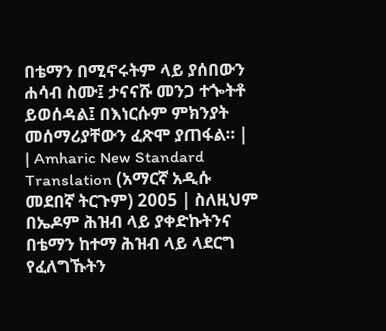በቴማን በሚኖሩትም ላይ ያሰበውን ሐሳብ ስሙ፤ ታናናሹ መንጋ ተጐትቶ ይወሰዳል፤ በእነርሱም ምክንያት መሰማሪያቸውን ፈጽሞ ያጠፋል። |
| Amharic New Standard Translation (አማርኛ አዲሱ መደበኛ ትርጉም) 2005 | ስለዚህም በኤዶም ሕዝብ ላይ ያቀድኩትንና በቴማን ከተማ ሕዝብ ላይ ላደርግ የፈለግኹትን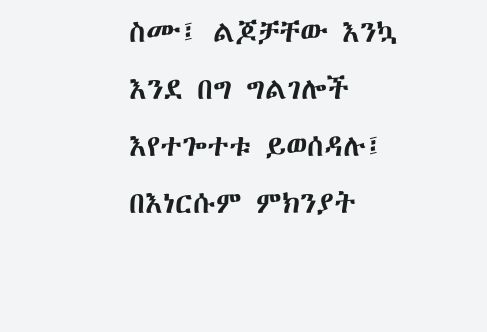ስሙ፤ ልጆቻቸው እንኳ እንደ በግ ግልገሎች እየተጐተቱ ይወሰዳሉ፤ በእነርሱም ምክንያት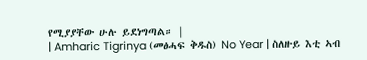የሚያያቸው ሁሉ ይደነግጣል። |
| Amharic Tigrinya (መፅሓፍ ቅዱስ) No Year | ስለዙይ እቲ ኣብ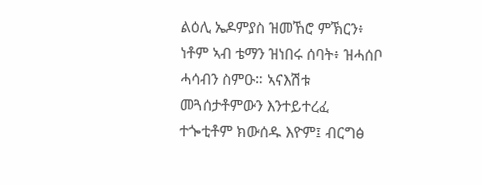ልዕሊ ኤዶምያስ ዝመኸሮ ምኽርን፥ ነቶም ኣብ ቴማን ዝነበሩ ሰባት፥ ዝሓሰቦ ሓሳብን ስምዑ። ኣናእሽቱ መጓሰታቶምውን እንተይተረፈ ተጐቲቶም ክውሰዱ እዮም፤ ብርግፅ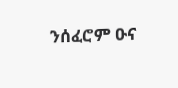ንሰፈሮም ዑና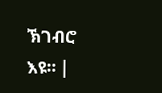ኽገብሮ እዩ። |